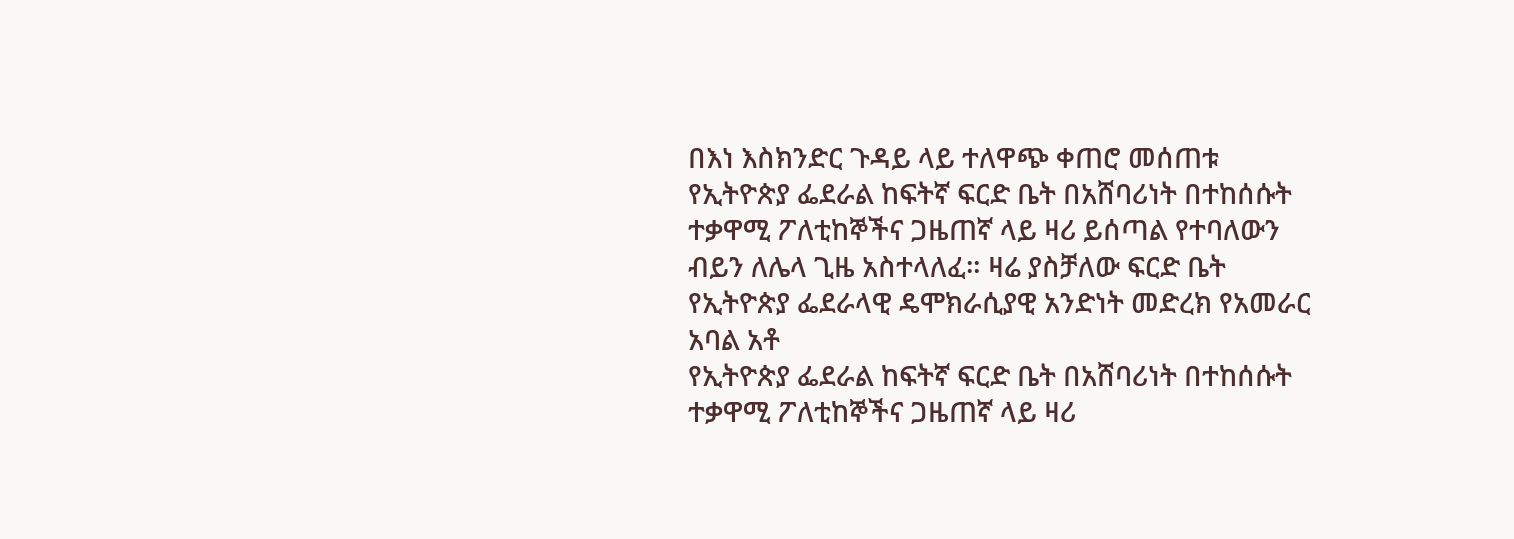በእነ እስክንድር ጉዳይ ላይ ተለዋጭ ቀጠሮ መሰጠቱ
የኢትዮጵያ ፌደራል ከፍትኛ ፍርድ ቤት በአሸባሪነት በተከሰሱት ተቃዋሚ ፖለቲከኞችና ጋዜጠኛ ላይ ዛሪ ይሰጣል የተባለውን ብይን ለሌላ ጊዜ አስተላለፈ። ዛሬ ያስቻለው ፍርድ ቤት የኢትዮጵያ ፌደራላዊ ዴሞክራሲያዊ አንድነት መድረክ የአመራር አባል አቶ
የኢትዮጵያ ፌደራል ከፍትኛ ፍርድ ቤት በአሸባሪነት በተከሰሱት ተቃዋሚ ፖለቲከኞችና ጋዜጠኛ ላይ ዛሪ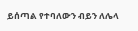ይሰጣል የተባለውን ብይን ለሌላ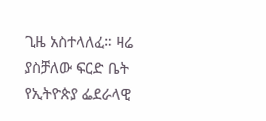ጊዜ አስተላለፈ። ዛሬ ያስቻለው ፍርድ ቤት የኢትዮጵያ ፌደራላዊ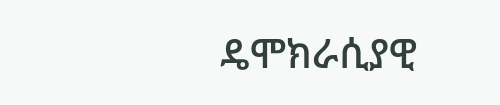ዴሞክራሲያዊ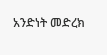አንድነት መድረክ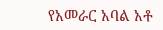የአመራር አባል አቶ